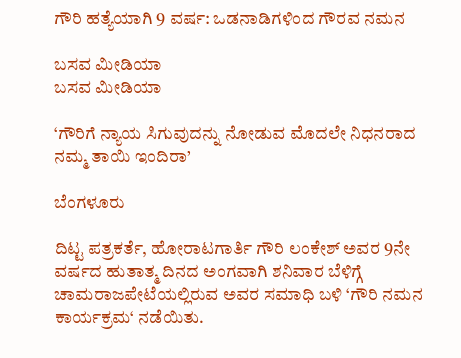ಗೌರಿ ಹತ್ಯೆಯಾಗಿ 9 ವರ್ಷ: ಒಡನಾಡಿಗಳಿಂದ ಗೌರವ ನಮನ

ಬಸವ ಮೀಡಿಯಾ
ಬಸವ ಮೀಡಿಯಾ

‘ಗೌರಿಗೆ ನ್ಯಾಯ ಸಿಗುವುದನ್ನು ನೋಡುವ ಮೊದಲೇ ನಿಧನರಾದ ನಮ್ಮ ತಾಯಿ ಇಂದಿರಾ’

ಬೆಂಗಳೂರು

ದಿಟ್ಟ ಪತ್ರಕರ್ತೆ, ಹೋರಾಟಗಾರ್ತಿ ಗೌರಿ ಲಂಕೇಶ್‌ ಅವರ 9ನೇ ವರ್ಷದ ಹುತಾತ್ಮ ದಿನದ ಅಂಗವಾಗಿ ಶನಿವಾರ ಬೆಳಿಗ್ಗೆ ಚಾಮರಾಜಪೇಟೆಯಲ್ಲಿರುವ ಅವರ ಸಮಾಧಿ ಬಳಿ ‘ಗೌರಿ ನಮನ ಕಾರ್ಯಕ್ರಮ‘ ನಡೆಯಿತು.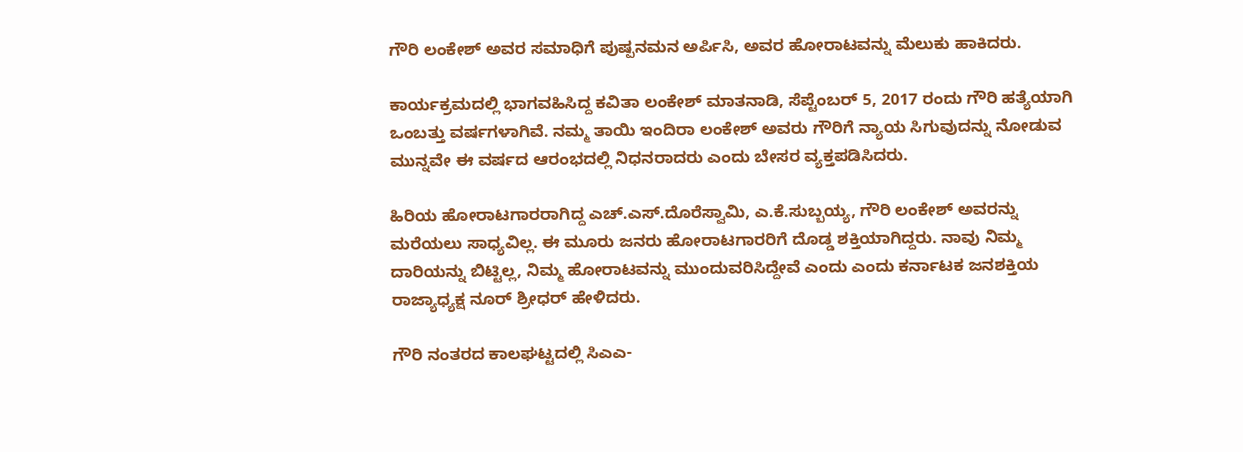ಗೌರಿ ಲಂಕೇಶ್ ಅವರ ಸಮಾಧಿಗೆ ಪುಷ್ಪನಮನ ಅರ್ಪಿಸಿ, ಅವರ ಹೋರಾಟವನ್ನು ಮೆಲುಕು ಹಾಕಿದರು.

ಕಾರ್ಯಕ್ರಮದಲ್ಲಿ ಭಾಗವಹಿಸಿದ್ದ ಕವಿತಾ ಲಂಕೇಶ್ ಮಾತನಾಡಿ, ಸೆಪ್ಟೆಂಬರ್ 5, 2017 ರಂದು ಗೌರಿ ಹತ್ಯೆಯಾಗಿ ಒಂಬತ್ತು ವರ್ಷಗಳಾಗಿವೆ. ನಮ್ಮ ತಾಯಿ ಇಂದಿರಾ ಲಂಕೇಶ್ ಅವರು ಗೌರಿಗೆ ನ್ಯಾಯ ಸಿಗುವುದನ್ನು ನೋಡುವ ಮುನ್ನವೇ ಈ ವರ್ಷದ ಆರಂಭದಲ್ಲಿ ನಿಧನರಾದರು ಎಂದು ಬೇಸರ ವ್ಯಕ್ತಪಡಿಸಿದರು.

ಹಿರಿಯ ಹೋರಾಟಗಾರರಾಗಿದ್ದ ಎಚ್.ಎಸ್.ದೊರೆಸ್ವಾಮಿ, ಎ.ಕೆ.ಸುಬ್ಬಯ್ಯ, ಗೌರಿ ಲಂಕೇಶ್ ಅವರನ್ನು ಮರೆಯಲು ಸಾಧ್ಯವಿಲ್ಲ. ಈ ಮೂರು ಜನರು ಹೋರಾಟಗಾರರಿಗೆ ದೊಡ್ಡ ಶಕ್ತಿಯಾಗಿದ್ದರು. ನಾವು ನಿಮ್ಮ ದಾರಿಯನ್ನು ಬಿಟ್ಟಿಲ್ಲ, ನಿಮ್ಮ ಹೋರಾಟವನ್ನು ಮುಂದುವರಿಸಿದ್ದೇವೆ ಎಂದು ಎಂದು ಕರ್ನಾಟಕ ಜನಶಕ್ತಿಯ ರಾಜ್ಯಾಧ್ಯಕ್ಷ ನೂರ್ ಶ್ರೀಧರ್ ಹೇಳಿದರು.

ಗೌರಿ ನಂತರದ ಕಾಲಘಟ್ಟದಲ್ಲಿ ಸಿಎಎ-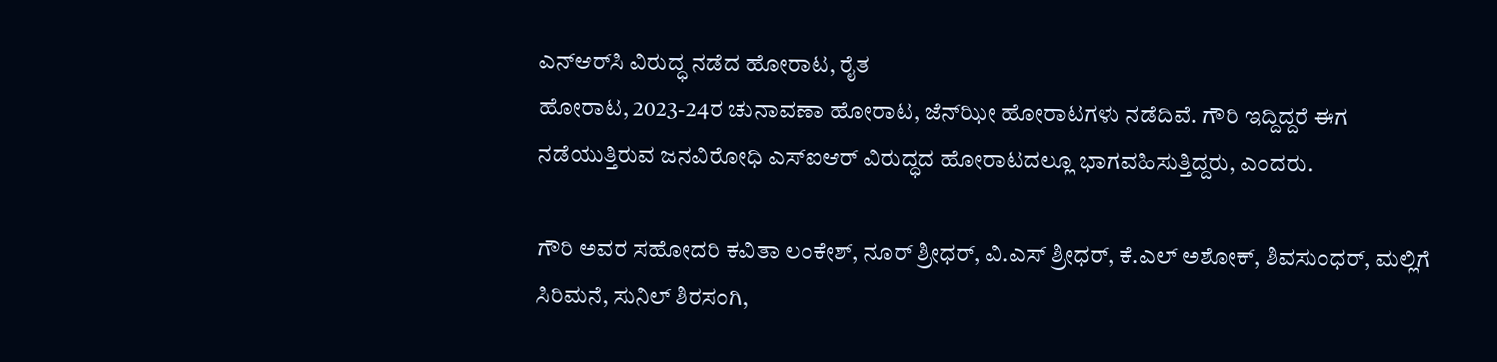ಎನ್‌ಆರ್‌ಸಿ ವಿರುದ್ಧ ನಡೆದ ಹೋರಾಟ, ರೈತ
ಹೋರಾಟ, 2023-24ರ ಚುನಾವಣಾ ಹೋರಾಟ, ಜೆನ್‌ಝೀ ಹೋರಾಟಗಳು ನಡೆದಿವೆ. ಗೌರಿ ಇದ್ದಿದ್ದರೆ ಈಗ ನಡೆಯುತ್ತಿರುವ ಜನವಿರೋಧಿ ಎಸ್‌ಐಆರ್ ವಿರುದ್ಧದ ಹೋರಾಟದಲ್ಲೂ ಭಾಗವಹಿಸುತ್ತಿದ್ದರು, ಎಂದರು.

ಗೌರಿ ಅವರ ಸಹೋದರಿ ಕವಿತಾ ಲಂಕೇಶ್, ನೂರ್ ಶ್ರೀಧರ್, ವಿ.ಎಸ್ ಶ್ರೀಧರ್, ಕೆ.ಎಲ್‌ ಅಶೋಕ್, ಶಿವಸುಂಧರ್, ಮಲ್ಲಿಗೆ ಸಿರಿಮನೆ, ಸುನಿಲ್ ಶಿರಸಂಗಿ,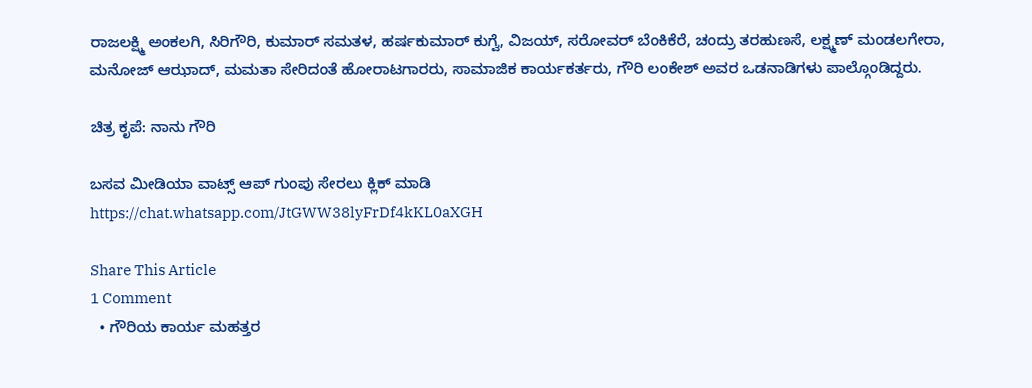ರಾಜಲಕ್ಷ್ಮಿ ಅಂಕಲಗಿ, ಸಿರಿಗೌರಿ, ಕುಮಾರ್ ಸಮತಳ, ಹರ್ಷಕುಮಾರ್ ಕುಗ್ವೆ, ವಿಜಯ್, ಸರೋವರ್ ಬೆಂಕಿಕೆರೆ, ಚಂದ್ರು ತರಹುಣಸೆ, ಲಕ್ಷ್ಮಣ್ ಮಂಡಲಗೇರಾ, ಮನೋಜ್ ಆಝಾದ್, ಮಮತಾ ಸೇರಿದಂತೆ ಹೋರಾಟಗಾರರು, ಸಾಮಾಜಿಕ ಕಾರ್ಯಕರ್ತರು, ಗೌರಿ ಲಂಕೇಶ್ ಅವರ ಒಡನಾಡಿಗಳು ಪಾಲ್ಗೊಂಡಿದ್ದರು.

ಚಿತ್ರ ಕೃಪೆ: ನಾನು ಗೌರಿ

ಬಸವ ಮೀಡಿಯಾ ವಾಟ್ಸ್ ಆಪ್ ಗುಂಪು ಸೇರಲು ಕ್ಲಿಕ್ ಮಾಡಿ
https://chat.whatsapp.com/JtGWW38lyFrDf4kKL0aXGH

Share This Article
1 Comment
  • ಗೌರಿಯ ಕಾರ್ಯ ಮಹತ್ತರ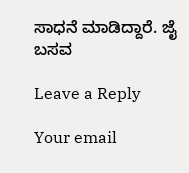ಸಾಧನೆ ಮಾಡಿದ್ದಾರೆ. ಜೈ ಬಸವ

Leave a Reply

Your email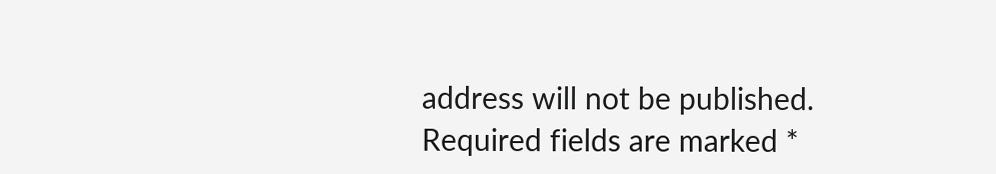address will not be published. Required fields are marked *